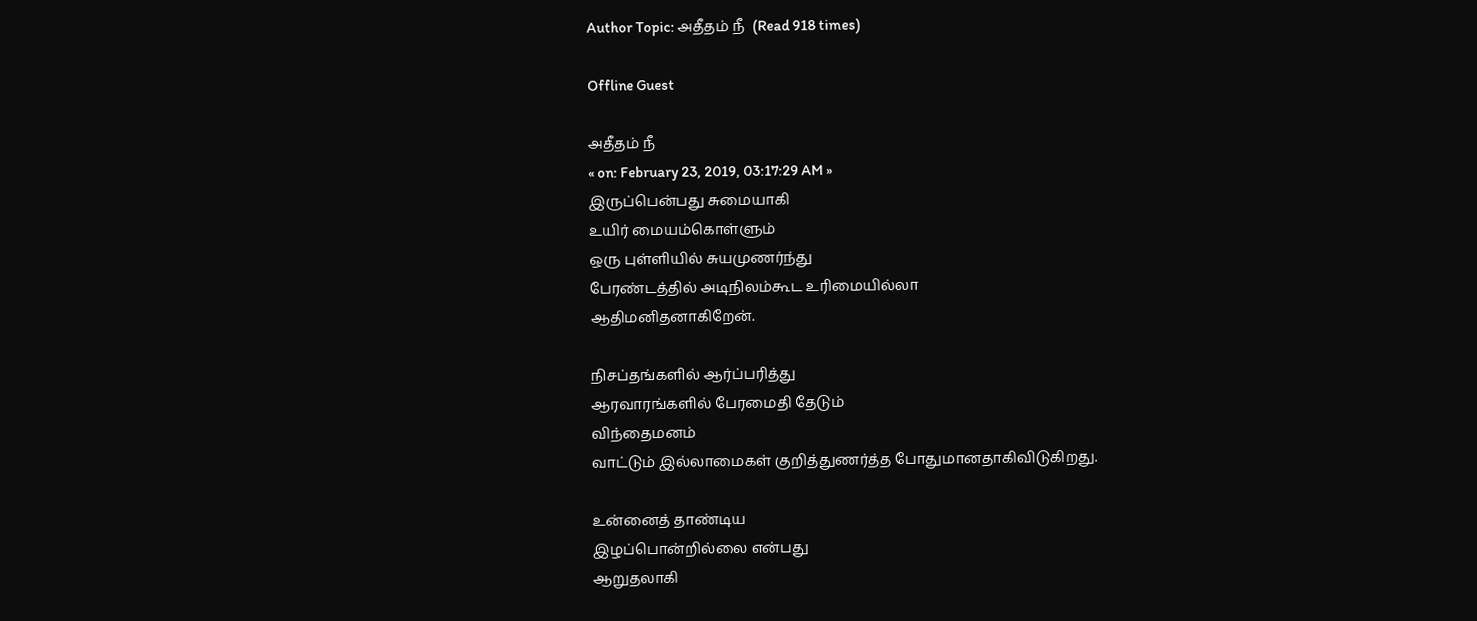Author Topic: அதீதம் நீ  (Read 918 times)

Offline Guest

அதீதம் நீ
« on: February 23, 2019, 03:17:29 AM »
இருப்பென்பது சுமையாகி
உயிர் மையம்கொள்ளும்
ஒரு புள்ளியில் சுயமுணர்ந்து
பேரண்டத்தில் அடிநிலம்கூட உரிமையில்லா
ஆதிமனிதனாகிறேன்.

நிசப்தங்களில் ஆர்ப்பரித்து
ஆரவாரங்களில் பேரமைதி தேடும்
விந்தைமனம்
வாட்டும் இல்லாமைகள் குறித்துணர்த்த போதுமானதாகிவிடுகிறது.

உன்னைத் தாண்டிய
இழப்பொன்றில்லை என்பது
ஆறுதலாகி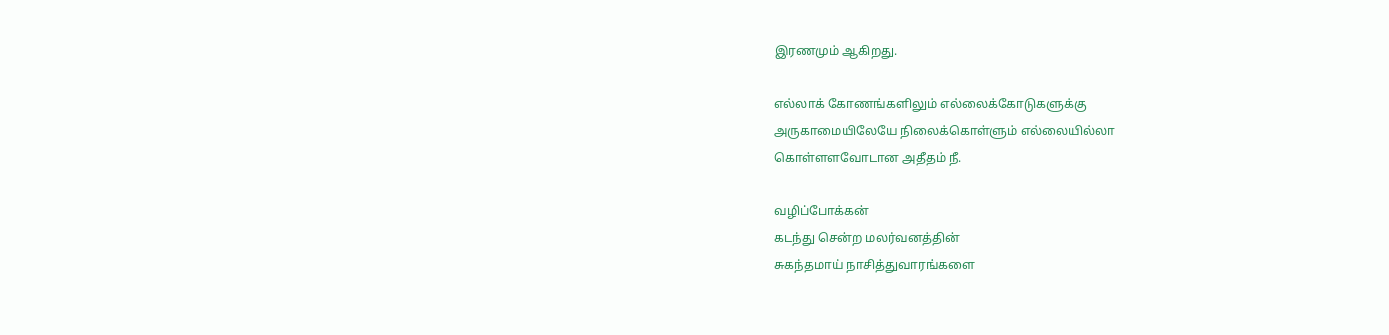இரணமும் ஆகிறது.

எல்லாக் கோணங்களிலும் எல்லைக்கோடுகளுக்கு
அருகாமையிலேயே நிலைக்கொள்ளும் எல்லையில்லா
கொள்ளளவோடான அதீதம் நீ.

வழிப்போக்கன்
கடந்து சென்ற மலர்வனத்தின்
சுகந்தமாய் நாசித்துவாரங்களை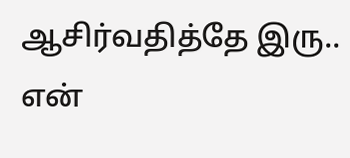ஆசிர்வதித்தே இரு..
என்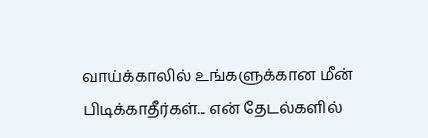வாய்க்காலில் உங்களுக்கான மீன் பிடிக்காதீர்கள்... என் தேடல்களில்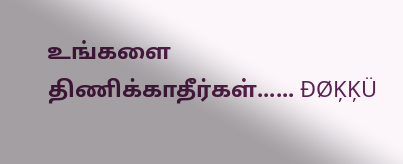உங்களை திணிக்காதீர்கள்...... ĐØĶĶÜ